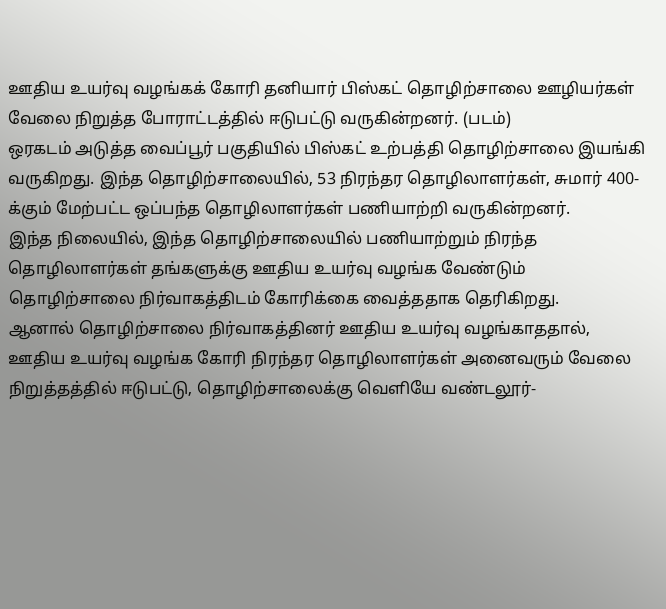ஊதிய உயர்வு வழங்கக் கோரி தனியார் பிஸ்கட் தொழிற்சாலை ஊழியர்கள் வேலை நிறுத்த போராட்டத்தில் ஈடுபட்டு வருகின்றனர். (படம்)
ஒரகடம் அடுத்த வைப்பூர் பகுதியில் பிஸ்கட் உற்பத்தி தொழிற்சாலை இயங்கி வருகிறது. இந்த தொழிற்சாலையில், 53 நிரந்தர தொழிலாளர்கள், சுமார் 400-க்கும் மேற்பட்ட ஒப்பந்த தொழிலாளர்கள் பணியாற்றி வருகின்றனர்.
இந்த நிலையில், இந்த தொழிற்சாலையில் பணியாற்றும் நிரந்த தொழிலாளர்கள் தங்களுக்கு ஊதிய உயர்வு வழங்க வேண்டும் தொழிற்சாலை நிர்வாகத்திடம் கோரிக்கை வைத்ததாக தெரிகிறது.
ஆனால் தொழிற்சாலை நிர்வாகத்தினர் ஊதிய உயர்வு வழங்காததால், ஊதிய உயர்வு வழங்க கோரி நிரந்தர தொழிலாளர்கள் அனைவரும் வேலை நிறுத்தத்தில் ஈடுபட்டு, தொழிற்சாலைக்கு வெளியே வண்டலூர்-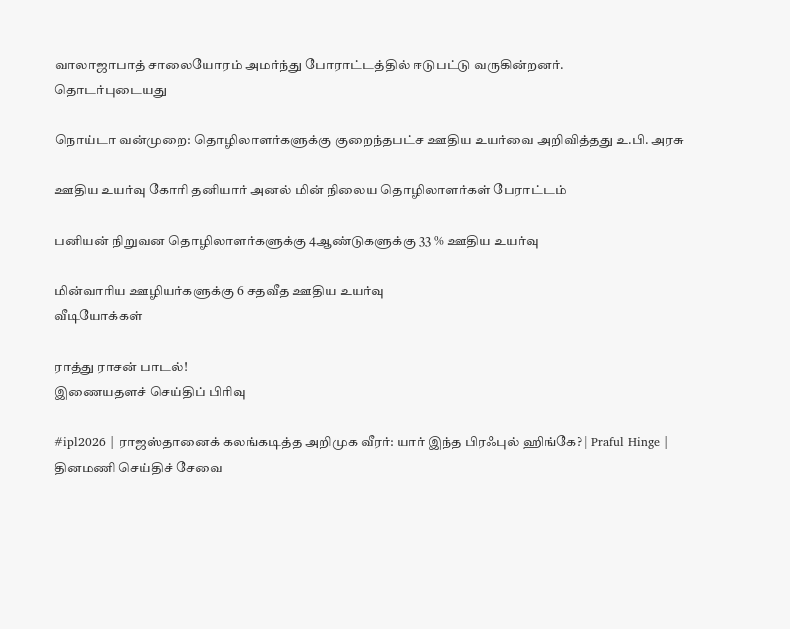வாலாஜாபாத் சாலையோரம் அமர்ந்து போராட்டத்தில் ஈடுபட்டு வருகின்றனர்.
தொடர்புடையது

நொய்டா வன்முறை: தொழிலாளர்களுக்கு குறைந்தபட்ச ஊதிய உயர்வை அறிவித்தது உ.பி. அரசு

ஊதிய உயர்வு கோரி தனியார் அனல் மின் நிலைய தொழிலாளர்கள் பேராட்டம்

பனியன் நிறுவன தொழிலாளர்களுக்கு 4ஆண்டுகளுக்கு 33 % ஊதிய உயர்வு

மின்வாரிய ஊழியர்களுக்கு 6 சதவீத ஊதிய உயர்வு
வீடியோக்கள்

ராத்து ராசன் பாடல்!
இணையதளச் செய்திப் பிரிவு

#ipl2026 | ராஜஸ்தானைக் கலங்கடித்த அறிமுக வீரர்: யார் இந்த பிரஃபுல் ஹிங்கே? | Praful Hinge |
தினமணி செய்திச் சேவை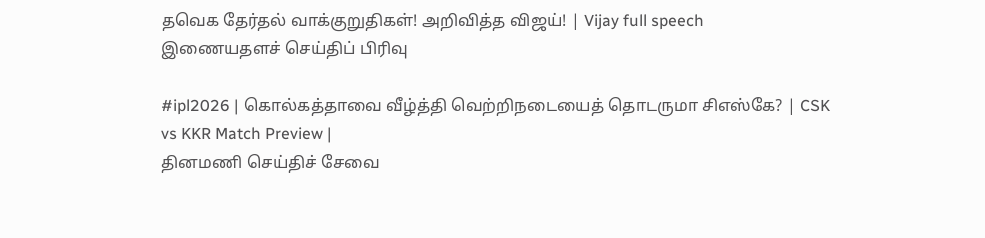தவெக தேர்தல் வாக்குறுதிகள்! அறிவித்த விஜய்! | Vijay full speech
இணையதளச் செய்திப் பிரிவு

#ipl2026 | கொல்கத்தாவை வீழ்த்தி வெற்றிநடையைத் தொடருமா சிஎஸ்கே? | CSK vs KKR Match Preview |
தினமணி செய்திச் சேவை